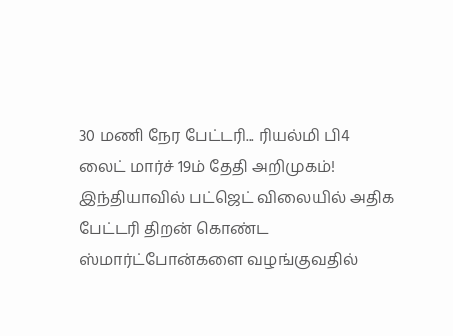30 மணி நேர பேட்டரி... ரியல்மி பி4 லைட் மார்ச் 19ம் தேதி அறிமுகம்!
இந்தியாவில் பட்ஜெட் விலையில் அதிக பேட்டரி திறன் கொண்ட ஸ்மார்ட்போன்களை வழங்குவதில்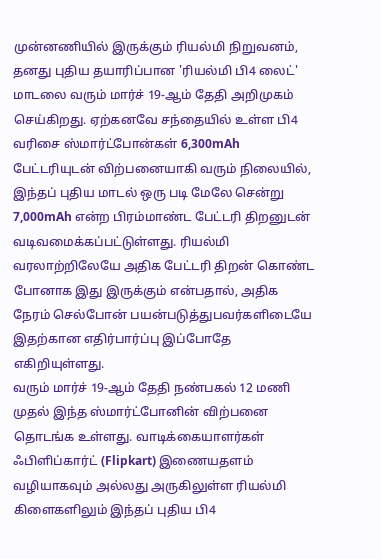முன்னணியில் இருக்கும் ரியல்மி நிறுவனம், தனது புதிய தயாரிப்பான 'ரியல்மி பி4 லைட்' மாடலை வரும் மார்ச் 19-ஆம் தேதி அறிமுகம் செய்கிறது. ஏற்கனவே சந்தையில் உள்ள பி4 வரிசை ஸ்மார்ட்போன்கள் 6,300mAh பேட்டரியுடன் விற்பனையாகி வரும் நிலையில், இந்தப் புதிய மாடல் ஒரு படி மேலே சென்று 7,000mAh என்ற பிரம்மாண்ட பேட்டரி திறனுடன் வடிவமைக்கப்பட்டுள்ளது. ரியல்மி வரலாற்றிலேயே அதிக பேட்டரி திறன் கொண்ட போனாக இது இருக்கும் என்பதால், அதிக நேரம் செல்போன் பயன்படுத்துபவர்களிடையே இதற்கான எதிர்பார்ப்பு இப்போதே எகிறியுள்ளது.
வரும் மார்ச் 19-ஆம் தேதி நண்பகல் 12 மணி முதல் இந்த ஸ்மார்ட்போனின் விற்பனை தொடங்க உள்ளது. வாடிக்கையாளர்கள் ஃபிளிப்கார்ட் (Flipkart) இணையதளம் வழியாகவும் அல்லது அருகிலுள்ள ரியல்மி கிளைகளிலும் இந்தப் புதிய பி4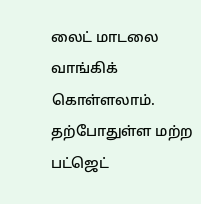லைட் மாடலை வாங்கிக் கொள்ளலாம். தற்போதுள்ள மற்ற பட்ஜெட்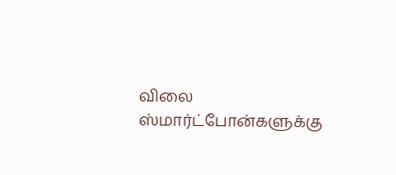விலை ஸ்மார்ட்போன்களுக்கு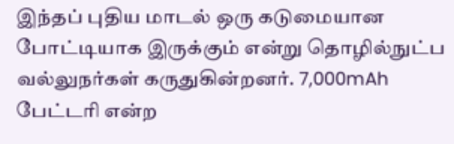இந்தப் புதிய மாடல் ஒரு கடுமையான போட்டியாக இருக்கும் என்று தொழில்நுட்ப வல்லுநர்கள் கருதுகின்றனர். 7,000mAh பேட்டரி என்ற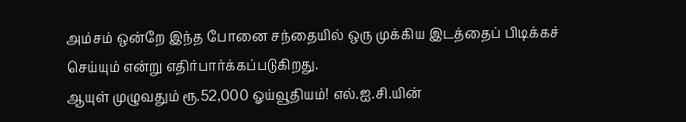அம்சம் ஒன்றே இந்த போனை சந்தையில் ஒரு முக்கிய இடத்தைப் பிடிக்கச் செய்யும் என்று எதிர்பார்க்கப்படுகிறது.
ஆயுள் முழுவதும் ரூ.52,000 ஓய்வூதியம்! எல்.ஐ.சி.யின்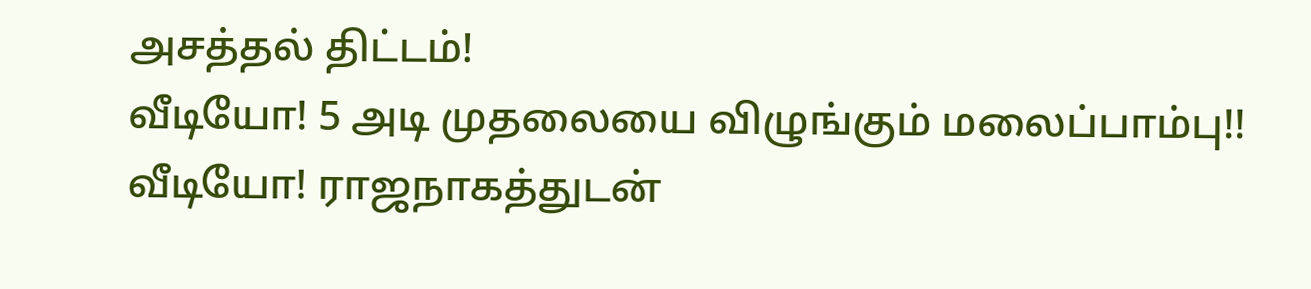அசத்தல் திட்டம்!
வீடியோ! 5 அடி முதலையை விழுங்கும் மலைப்பாம்பு!!
வீடியோ! ராஜநாகத்துடன்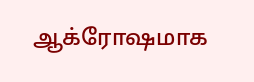ஆக்ரோஷமாக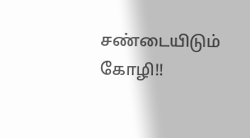சண்டையிடும் கோழி!!